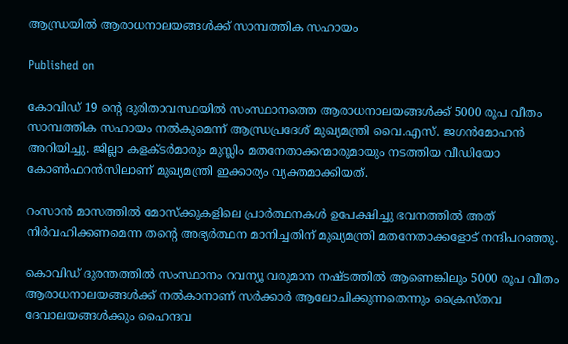ആന്ധ്രയില്‍ ആരാധനാലയങ്ങള്‍ക്ക് സാമ്പത്തിക സഹായം

Published on

കോവിഡ് 19 ന്‍റെ ദുരിതാവസ്ഥയില്‍ സംസ്ഥാനത്തെ ആരാധനാലയങ്ങള്‍ക്ക് 5000 രൂപ വീതം സാമ്പത്തിക സഹായം നല്‍കുമെന്ന് ആന്ധ്രപ്രദേശ് മുഖ്യമന്ത്രി വൈ.എസ്. ജഗന്‍മോഹന്‍ അറിയിച്ചു. ജില്ലാ കളക്ടര്‍മാരും മുസ്ലിം മതനേതാക്കന്മാരുമായും നടത്തിയ വീഡിയോ കോണ്‍ഫറന്‍സിലാണ് മുഖ്യമന്ത്രി ഇക്കാര്യം വ്യക്തമാക്കിയത്.

റംസാന്‍ മാസത്തില്‍ മോസ്ക്കുകളിലെ പ്രാര്‍ത്ഥനകള്‍ ഉപേക്ഷിച്ചു ഭവനത്തില്‍ അത് നിര്‍വഹിക്കണമെന്ന തന്‍റെ അഭ്യര്‍ത്ഥന മാനിച്ചതിന് മുഖ്യമന്ത്രി മതനേതാക്കളോട് നന്ദിപറഞ്ഞു.

കൊവിഡ് ദുരന്തത്തില്‍ സംസ്ഥാനം റവന്യൂ വരുമാന നഷ്ടത്തില്‍ ആണെങ്കിലും 5000 രൂപ വീതം ആരാധനാലയങ്ങള്‍ക്ക് നല്‍കാനാണ് സര്‍ക്കാര്‍ ആലോചിക്കുന്നതെന്നും ക്രൈസ്തവ ദേവാലയങ്ങള്‍ക്കും ഹൈന്ദവ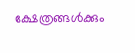ക്ഷേത്രങ്ങള്‍ക്കും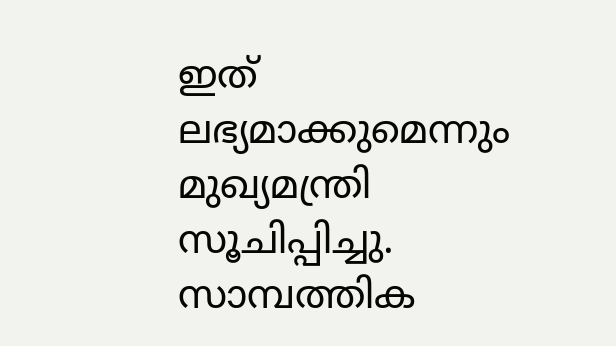ഇത് ലഭ്യമാക്കുമെന്നും മുഖ്യമന്ത്രി സൂചിപ്പിച്ചു. സാമ്പത്തിക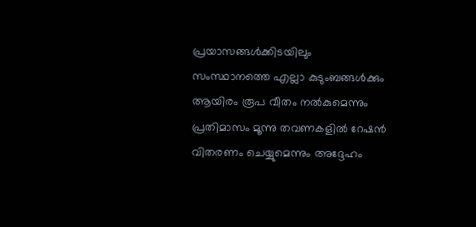പ്രയാസങ്ങള്‍ക്കിടയിലും സംസ്ഥാനത്തെ എല്ലാ കുടുംബങ്ങള്‍ക്കും ആയിരം രൂപ വീതം നല്‍കുമെന്നും പ്രതിമാസം മൂന്നു തവണകളില്‍ റേഷന്‍ വിതരണം ചെയ്യുമെന്നും അദ്ദേഹം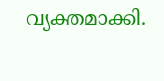വ്യക്തമാക്കി.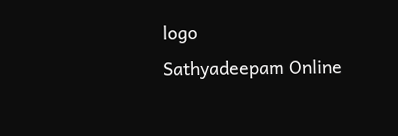logo
Sathyadeepam Online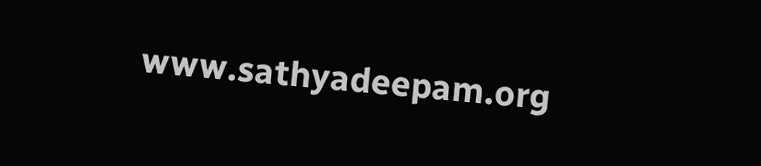www.sathyadeepam.org